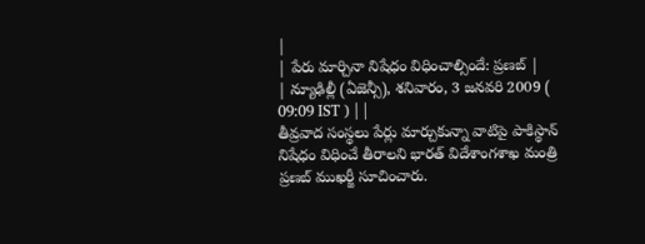|
| పేరు మార్చినా నిషేధం విధించాల్సిందే: ప్రణబ్ |
| న్యూఢిల్లీ (ఏజెన్సీ), శనివారం, 3 జనవరి 2009 ( 09:09 IST ) | |
తీవ్రవాద సంస్థలు పేర్లు మార్చుకున్నా వాటిపై పాకిస్థాన్ నిషేధం విధించే తీరాలని భారత్ విదేశాంగశాఖ మంత్రి ప్రణబ్ ముఖర్జీ సూచించారు.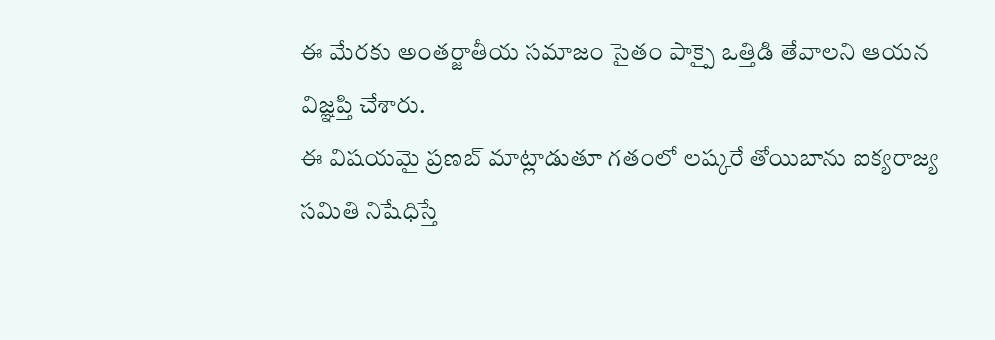ఈ మేరకు అంతర్జాతీయ సమాజం సైతం పాక్పై ఒత్తిడి తేవాలని ఆయన విజ్ఞప్తి చేశారు.
ఈ విషయమై ప్రణబ్ మాట్లాడుతూ గతంలో లష్కరే తోయిబాను ఐక్యరాజ్య సమితి నిషేధిస్తే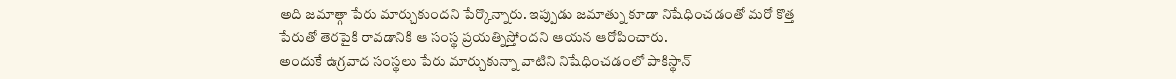అది జమాత్గా పేరు మార్చుకుందని పేర్కొన్నారు. ఇప్పుడు జమాత్ను కూడా నిషేధించడంతో మరో కొత్త పేరుతో తెరపైకి రావడానికి ఆ సంస్థ ప్రయత్నిస్తోందని ఆయన ఆరోపించారు.
అందుకే ఉగ్రవాద సంస్థలు పేరు మార్చుకున్నా వాటిని నిషేధించడంలో పాకిస్థాన్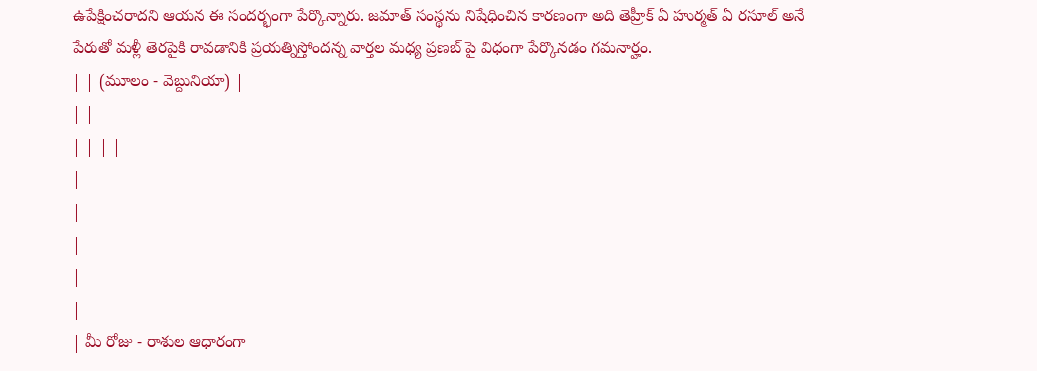ఉపేక్షించరాదని ఆయన ఈ సందర్భంగా పేర్కొన్నారు. జమాత్ సంస్థను నిషేధించిన కారణంగా అది తెహ్రీక్ ఏ హుర్మత్ ఏ రసూల్ అనే పేరుతో మళ్లీ తెరపైకి రావడానికి ప్రయత్నిస్తోందన్న వార్తల మధ్య ప్రణబ్ పై విధంగా పేర్కొనడం గమనార్హం.
| | (మూలం - వెబ్దునియా) |
| |
| | | |
|
|
|
|
|
| మీ రోజు - రాశుల ఆధారంగా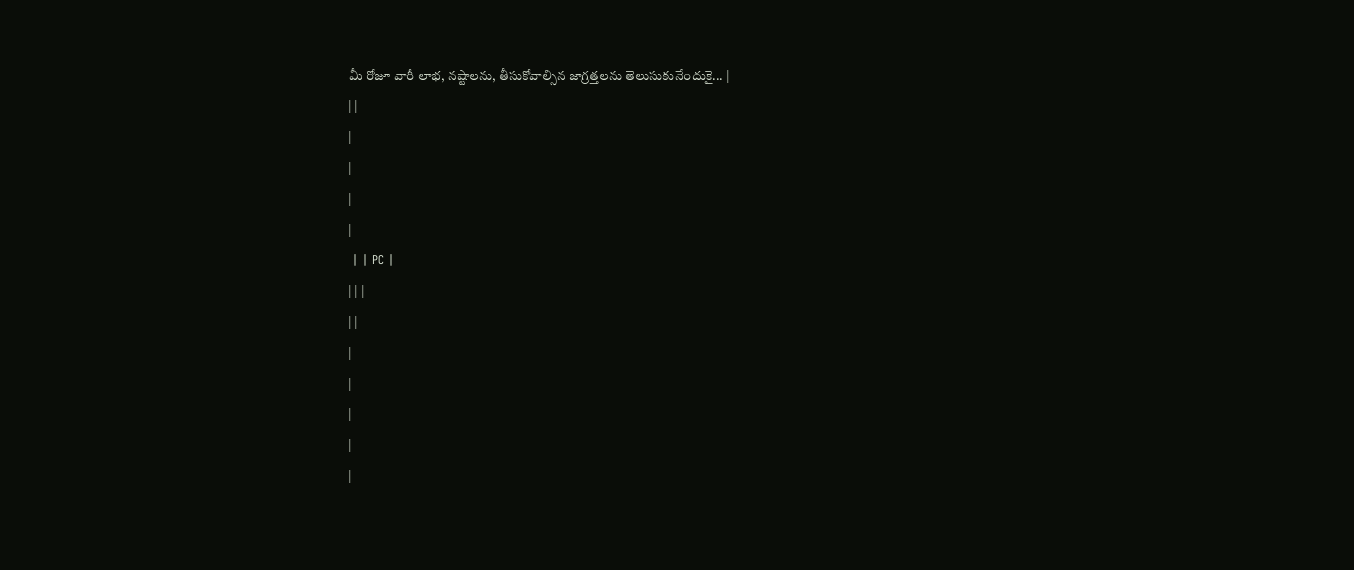మీ రోజూ వారీ లాభ, నష్టాలను, తీసుకోవాల్సిన జాగ్రత్తలను తెలుసుకునేందుకై... |
| |
|
|
|
|
 | | PC |
| | |
| |
|
|
|
|
|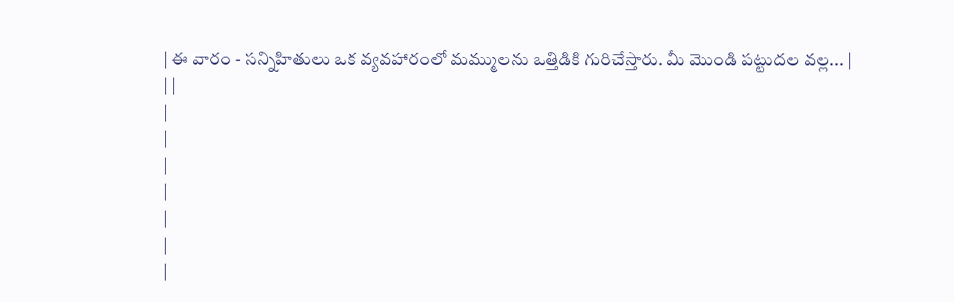| ఈ వారం - సన్నిహితులు ఒక వ్యవహారంలో మమ్ములను ఒత్తిడికి గురిచేస్తారు. మీ మొండి పట్టుదల వల్ల... |
| |
|
|
|
|
|
|
|